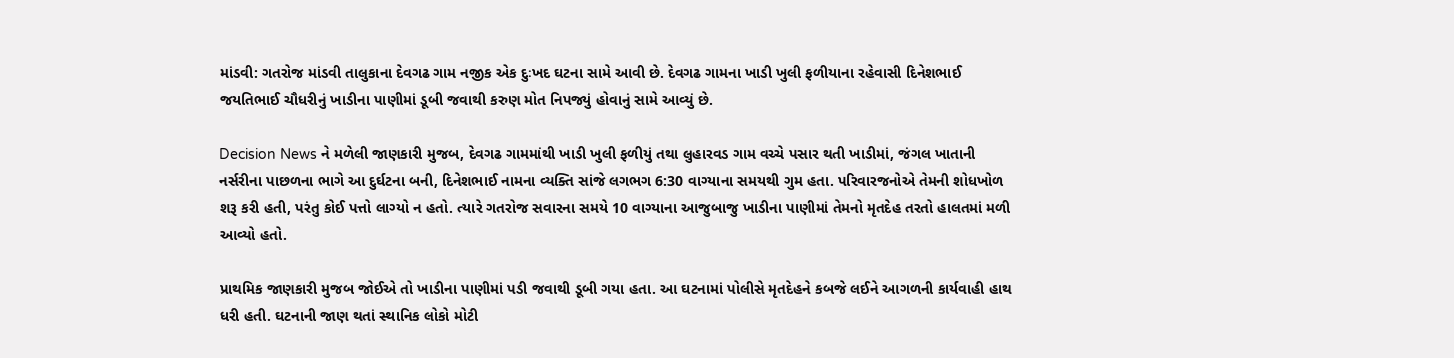માંડવી: ગતરોજ માંડવી તાલુકાના દેવગઢ ગામ નજીક એક દુઃખદ ઘટના સામે આવી છે. દેવગઢ ગામના ખાડી ખુલી ફળીયાના રહેવાસી દિનેશભાઈ જયતિભાઈ ચૌધરીનું ખાડીના પાણીમાં ડૂબી જવાથી કરુણ મોત નિપજ્યું હોવાનું સામે આવ્યું છે.

Decision News ને મળેલી જાણકારી મુજબ, દેવગઢ ગામમાંથી ખાડી ખુલી ફળીયું તથા લુહારવડ ગામ વચ્ચે પસાર થતી ખાડીમાં, જંગલ ખાતાની નર્સરીના પાછળના ભાગે આ દુર્ઘટના બની, દિનેશભાઈ નામના વ્યક્તિ સાંજે લગભગ 6:30 વાગ્યાના સમયથી ગુમ હતા. પરિવારજનોએ તેમની શોધખોળ શરૂ કરી હતી, પરંતુ કોઈ પત્તો લાગ્યો ન હતો. ત્યારે ગતરોજ સવારના સમયે 10 વાગ્યાના આજુબાજુ ખાડીના પાણીમાં તેમનો મૃતદેહ તરતો હાલતમાં મળી આવ્યો હતો.

પ્રાથમિક જાણકારી મુજબ જોઈએ તો ખાડીના પાણીમાં પડી જવાથી ડૂબી ગયા હતા. આ ઘટનામાં પોલીસે મૃતદેહને કબજે લઈને આગળની કાર્યવાહી હાથ ધરી હતી. ઘટનાની જાણ થતાં સ્થાનિક લોકો મોટી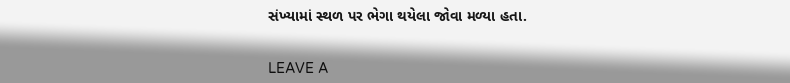સંખ્યામાં સ્થળ પર ભેગા થયેલા જોવા મળ્યા હતા.


LEAVE A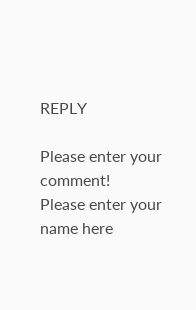REPLY

Please enter your comment!
Please enter your name here